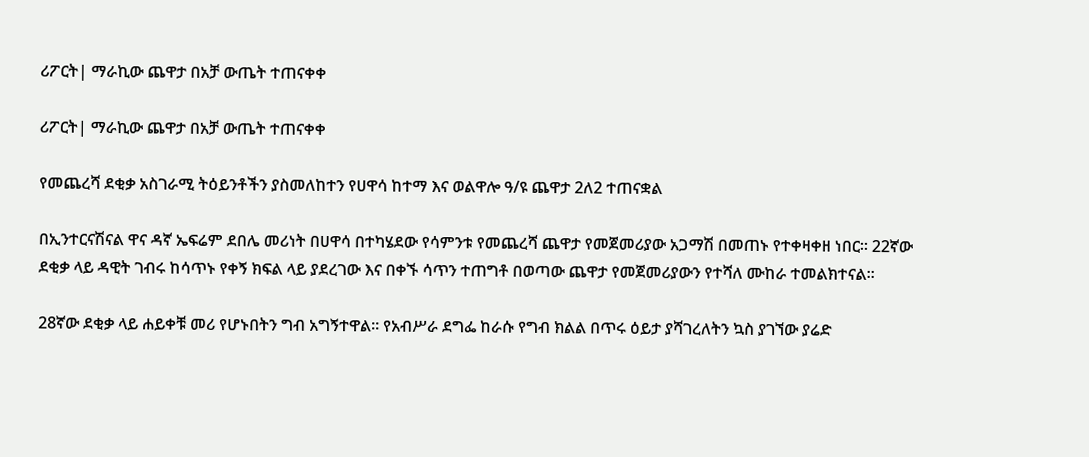ሪፖርት| ማራኪው ጨዋታ በአቻ ውጤት ተጠናቀቀ

ሪፖርት| ማራኪው ጨዋታ በአቻ ውጤት ተጠናቀቀ

የመጨረሻ ደቂቃ አስገራሚ ትዕይንቶችን ያስመለከተን የሀዋሳ ከተማ እና ወልዋሎ ዓ/ዩ ጨዋታ 2ለ2 ተጠናቋል

በኢንተርናሽናል ዋና ዳኛ ኤፍሬም ደበሌ መሪነት በሀዋሳ በተካሄደው የሳምንቱ የመጨረሻ ጨዋታ የመጀመሪያው አጋማሽ በመጠኑ የተቀዛቀዘ ነበር። 22ኛው ደቂቃ ላይ ዳዊት ገብሩ ከሳጥኑ የቀኝ ክፍል ላይ ያደረገው እና በቀኙ ሳጥን ተጠግቶ በወጣው ጨዋታ የመጀመሪያውን የተሻለ ሙከራ ተመልክተናል።

28ኛው ደቂቃ ላይ ሐይቀቹ መሪ የሆኑበትን ግብ አግኝተዋል። የአብሥራ ደግፌ ከራሱ የግብ ክልል በጥሩ ዕይታ ያሻገረለትን ኳስ ያገኘው ያሬድ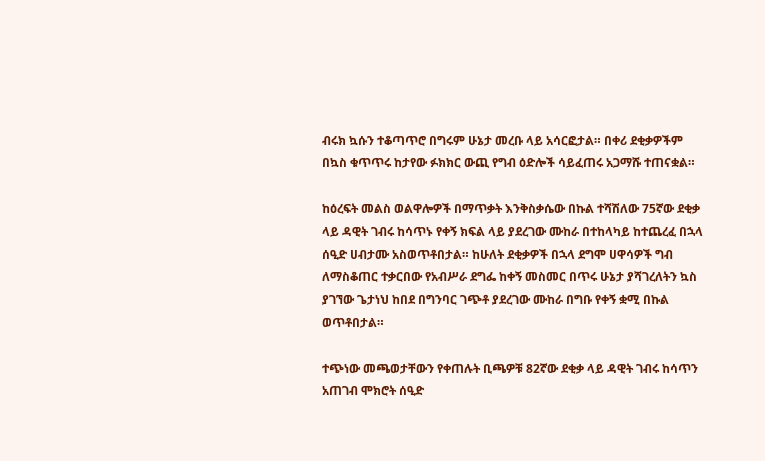ብሩክ ኳሱን ተቆጣጥሮ በግሩም ሁኔታ መረቡ ላይ አሳርፎታል። በቀሪ ደቂቃዎችም በኳስ ቁጥጥሩ ከታየው ፉክክር ውጪ የግብ ዕድሎች ሳይፈጠሩ አጋማሹ ተጠናቋል።

ከዕረፍት መልስ ወልዋሎዎች በማጥቃት እንቅስቃሴው በኩል ተሻሽለው 75ኛው ደቂቃ ላይ ዳዊት ገብሩ ከሳጥኑ የቀኝ ክፍል ላይ ያደረገው ሙከራ በተከላካይ ከተጨረፈ በኋላ ሰዒድ ሀብታሙ አስወጥቶበታል። ከሁለት ደቂቃዎች በኋላ ደግሞ ሀዋሳዎች ግብ ለማስቆጠር ተቃርበው የአብሥራ ደግፌ ከቀኝ መስመር በጥሩ ሁኔታ ያሻገረለትን ኳስ ያገኘው ጌታነህ ከበደ በግንባር ገጭቶ ያደረገው ሙከራ በግቡ የቀኝ ቋሚ በኩል ወጥቶበታል።

ተጭነው መጫወታቸውን የቀጠሉት ቢጫዎቹ 82ኛው ደቂቃ ላይ ዳዊት ገብሩ ከሳጥን አጠገብ ሞክሮት ሰዒድ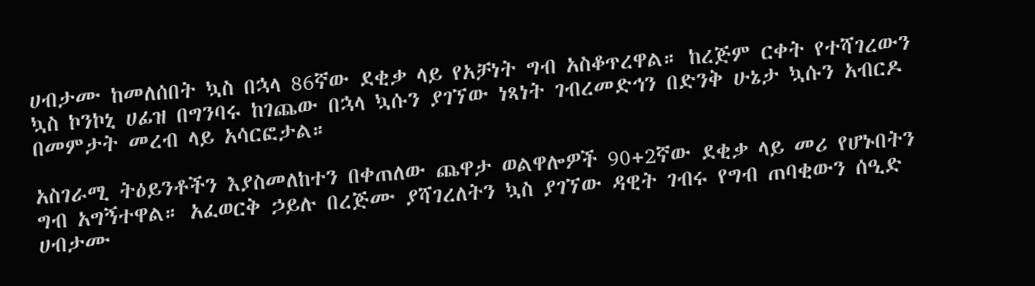ሀብታሙ ከመለሰበት ኳስ በኋላ 86ኛው ደቂቃ ላይ የአቻነት ግብ አስቆጥረዋል። ከረጅም ርቀት የተሻገረውን ኳስ ኮንኮኒ ሀፊዝ በግንባሩ ከገጨው በኋላ ኳሱን ያገኘው ነጻነት ገብረመድኅን በድንቅ ሁኔታ ኳሱን አብርዶ በመምታት መረብ ላይ አሳርፎታል።

አስገራሚ ትዕይንቶችን እያስመለከተን በቀጠለው ጨዋታ ወልዋሎዎች 90+2ኛው ደቂቃ ላይ መሪ የሆኑበትን ግብ አግኝተዋል። አፈወርቅ ኃይሉ በረጅሙ ያሻገረለትን ኳስ ያገኘው ዳዊት ገብሩ የግብ ጠባቂውን ሰዒድ ሀብታሙ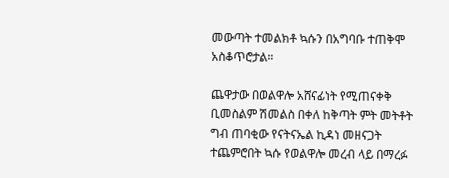መውጣት ተመልክቶ ኳሱን በአግባቡ ተጠቅሞ አስቆጥሮታል።

ጨዋታው በወልዋሎ አሸናፊነት የሚጠናቀቅ ቢመስልም ሽመልስ በቀለ ከቅጣት ምት መትቶት ግብ ጠባቂው የናትናኤል ኪዳነ መዘናጋት ተጨምሮበት ኳሱ የወልዋሎ መረብ ላይ በማረፉ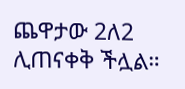ጨዋታው 2ለ2 ሊጠናቀቅ ችሏል።